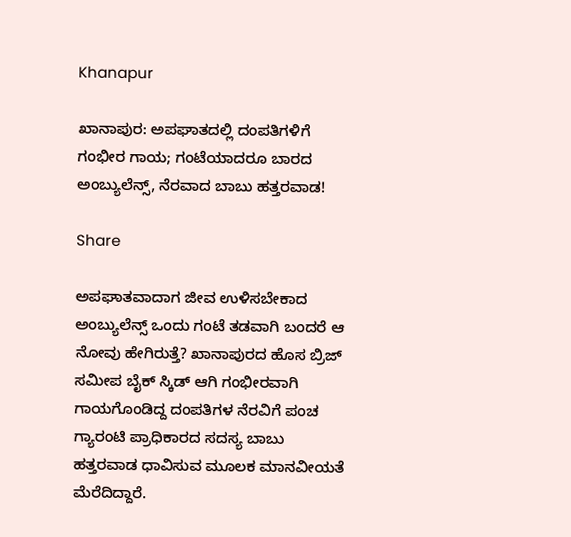Khanapur

ಖಾನಾಪುರ: ಅಪಘಾತದಲ್ಲಿ ದಂಪತಿಗಳಿಗೆ ಗಂಭೀರ ಗಾಯ; ಗಂಟೆಯಾದರೂ ಬಾರದ ಅಂಬ್ಯುಲೆನ್ಸ್, ನೆರವಾದ ಬಾಬು ಹತ್ತರವಾಡ!

Share

ಅಪಘಾತವಾದಾಗ ಜೀವ ಉಳಿಸಬೇಕಾದ ಅಂಬ್ಯುಲೆನ್ಸ್ ಒಂದು ಗಂಟೆ ತಡವಾಗಿ ಬಂದರೆ ಆ ನೋವು ಹೇಗಿರುತ್ತೆ? ಖಾನಾಪುರದ ಹೊಸ ಬ್ರಿಜ್ ಸಮೀಪ ಬೈಕ್ ಸ್ಕಿಡ್ ಆಗಿ ಗಂಭೀರವಾಗಿ ಗಾಯಗೊಂಡಿದ್ದ ದಂಪತಿಗಳ ನೆರವಿಗೆ ಪಂಚ ಗ್ಯಾರಂಟಿ ಪ್ರಾಧಿಕಾರದ ಸದಸ್ಯ ಬಾಬು ಹತ್ತರವಾಡ ಧಾವಿಸುವ ಮೂಲಕ ಮಾನವೀಯತೆ ಮೆರೆದಿದ್ದಾರೆ.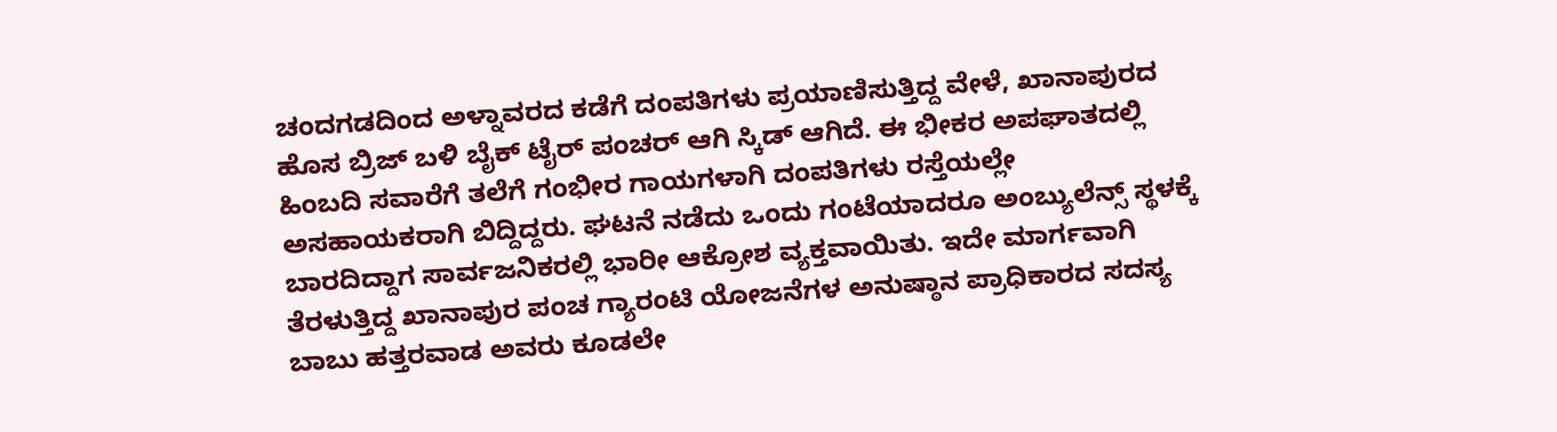ಚಂದಗಡದಿಂದ ಅಳ್ನಾವರದ ಕಡೆಗೆ ದಂಪತಿಗಳು ಪ್ರಯಾಣಿಸುತ್ತಿದ್ದ ವೇಳೆ, ಖಾನಾಪುರದ ಹೊಸ ಬ್ರಿಜ್ ಬಳಿ ಬೈಕ್ ಟೈರ್ ಪಂಚರ್ ಆಗಿ ಸ್ಕಿಡ್ ಆಗಿದೆ. ಈ ಭೀಕರ ಅಪಘಾತದಲ್ಲಿ ಹಿಂಬದಿ ಸವಾರೆಗೆ ತಲೆಗೆ ಗಂಭೀರ ಗಾಯಗಳಾಗಿ ದಂಪತಿಗಳು ರಸ್ತೆಯಲ್ಲೇ ಅಸಹಾಯಕರಾಗಿ ಬಿದ್ದಿದ್ದರು. ಘಟನೆ ನಡೆದು ಒಂದು ಗಂಟೆಯಾದರೂ ಅಂಬ್ಯುಲೆನ್ಸ್ ಸ್ಥಳಕ್ಕೆ ಬಾರದಿದ್ದಾಗ ಸಾರ್ವಜನಿಕರಲ್ಲಿ ಭಾರೀ ಆಕ್ರೋಶ ವ್ಯಕ್ತವಾಯಿತು. ಇದೇ ಮಾರ್ಗವಾಗಿ ತೆರಳುತ್ತಿದ್ದ ಖಾನಾಪುರ ಪಂಚ ಗ್ಯಾರಂಟಿ ಯೋಜನೆಗಳ ಅನುಷ್ಠಾನ ಪ್ರಾಧಿಕಾರದ ಸದಸ್ಯ ಬಾಬು ಹತ್ತರವಾಡ ಅವರು ಕೂಡಲೇ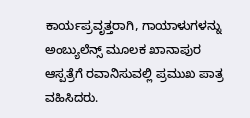ಕಾರ್ಯಪ್ರವೃತ್ತರಾಗಿ, ಗಾಯಾಳುಗಳನ್ನು ಅಂಬ್ಯುಲೆನ್ಸ್ ಮೂಲಕ ಖಾನಾಪುರ ಆಸ್ಪತ್ರೆಗೆ ರವಾನಿಸುವಲ್ಲಿ ಪ್ರಮುಖ ಪಾತ್ರ ವಹಿಸಿದರು.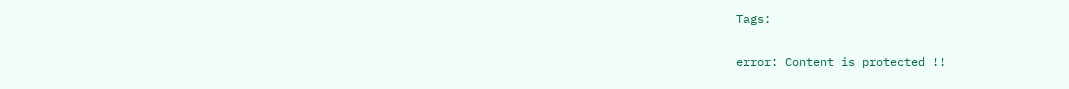Tags:

error: Content is protected !!